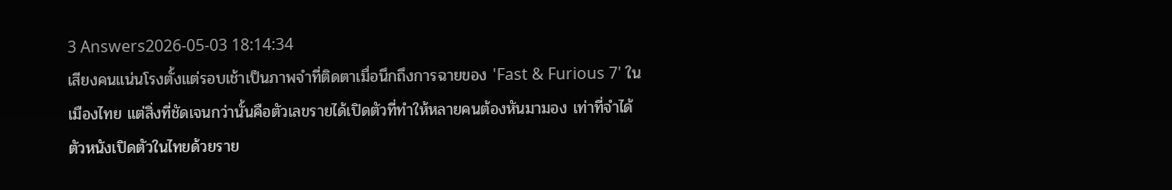3 Answers2026-05-03 18:14:34
เสียงคนแน่นโรงตั้งแต่รอบเช้าเป็นภาพจำที่ติดตาเมื่อนึกถึงการฉายของ 'Fast & Furious 7' ในเมืองไทย แต่สิ่งที่ชัดเจนกว่านั้นคือตัวเลขรายได้เปิดตัวที่ทำให้หลายคนต้องหันมามอง เท่าที่จำได้ ตัวหนังเปิดตัวในไทยด้วยราย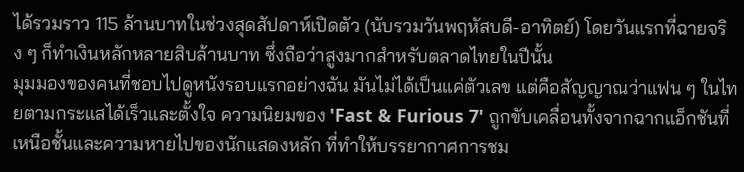ได้รวมราว 115 ล้านบาทในช่วงสุดสัปดาห์เปิดตัว (นับรวมวันพฤหัสบดี-อาทิตย์) โดยวันแรกที่ฉายจริง ๆ ก็ทำเงินหลักหลายสิบล้านบาท ซึ่งถือว่าสูงมากสำหรับตลาดไทยในปีนั้น
มุมมองของคนที่ชอบไปดูหนังรอบแรกอย่างฉัน มันไม่ได้เป็นแค่ตัวเลข แต่คือสัญญาณว่าแฟน ๆ ในไทยตามกระแสได้เร็วและตั้งใจ ความนิยมของ 'Fast & Furious 7' ถูกขับเคลื่อนทั้งจากฉากแอ็กชันที่เหนือชั้นและความหายไปของนักแสดงหลัก ที่ทำให้บรรยากาศการชม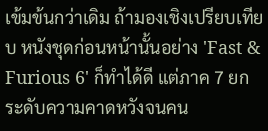เข้มข้นกว่าเดิม ถ้ามองเชิงเปรียบเทียบ หนังชุดก่อนหน้านั้นอย่าง 'Fast & Furious 6' ก็ทำได้ดี แต่ภาค 7 ยกระดับความคาดหวังจนคน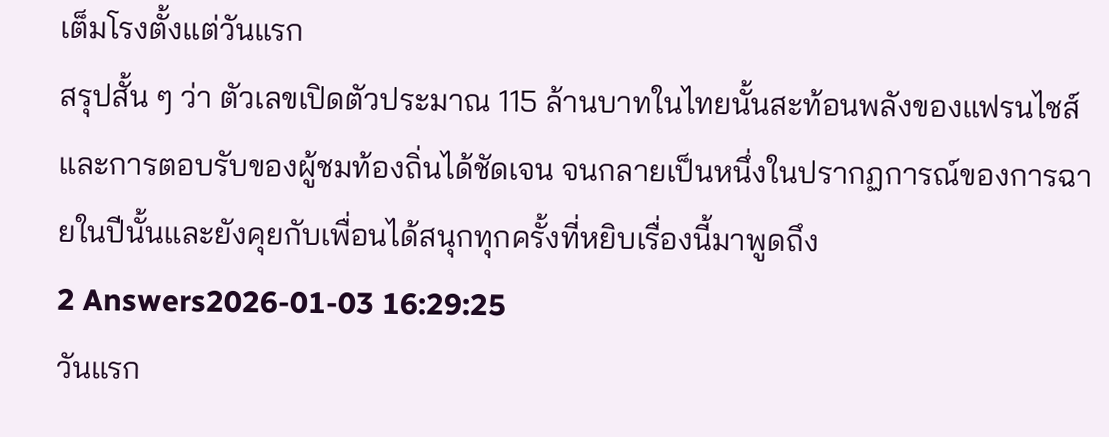เต็มโรงตั้งแต่วันแรก
สรุปสั้น ๆ ว่า ตัวเลขเปิดตัวประมาณ 115 ล้านบาทในไทยนั้นสะท้อนพลังของแฟรนไชส์และการตอบรับของผู้ชมท้องถิ่นได้ชัดเจน จนกลายเป็นหนึ่งในปรากฏการณ์ของการฉายในปีนั้นและยังคุยกับเพื่อนได้สนุกทุกครั้งที่หยิบเรื่องนี้มาพูดถึง
2 Answers2026-01-03 16:29:25
วันแรก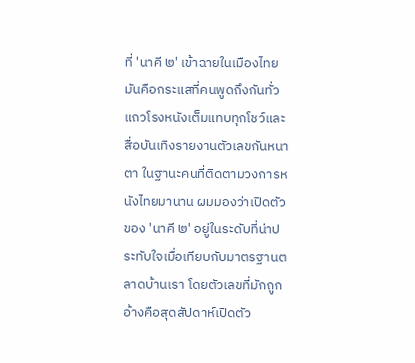ที่ 'นาคี ๒' เข้าฉายในเมืองไทยมันคือกระแสที่คนพูดถึงกันทั่ว แถวโรงหนังเต็มแทบทุกโชว์และสื่อบันเทิงรายงานตัวเลขกันหนาตา ในฐานะคนที่ติดตามวงการหนังไทยมานาน ผมมองว่าเปิดตัวของ 'นาคี ๒' อยู่ในระดับที่น่าประทับใจเมื่อเทียบกับมาตรฐานตลาดบ้านเรา โดยตัวเลขที่มักถูกอ้างคือสุดสัปดาห์เปิดตัว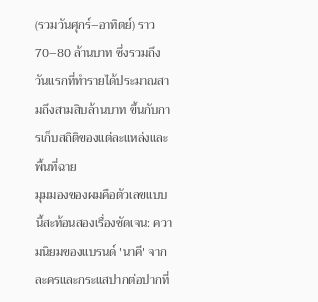(รวมวันศุกร์–อาทิตย์) ราว 70–80 ล้านบาท ซึ่งรวมถึงวันแรกที่ทำรายได้ประมาณสามถึงสามสิบล้านบาท ขึ้นกับการเก็บสถิติของแต่ละแหล่งและพื้นที่ฉาย
มุมมองของผมคือตัวเลขแบบนี้สะท้อนสองเรื่องชัดเจน: ความนิยมของแบรนด์ 'นาคี' จากละครและกระแสปากต่อปากที่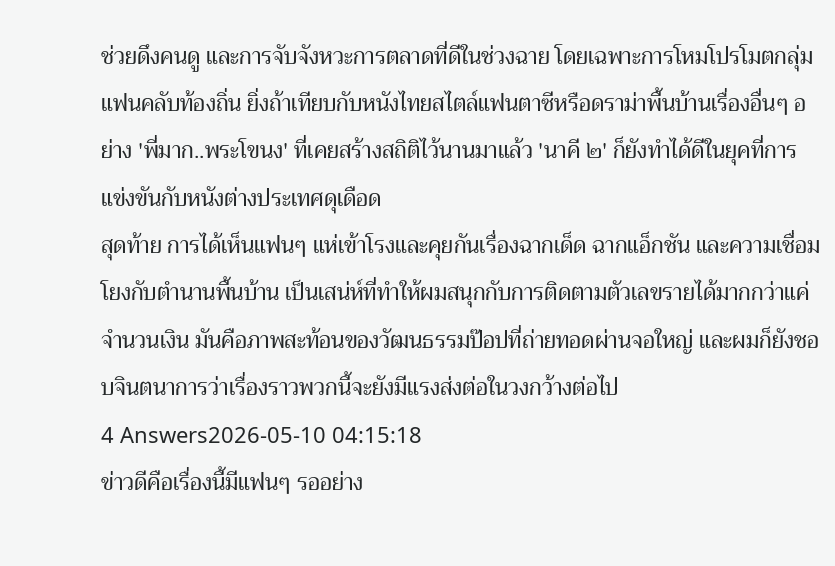ช่วยดึงคนดู และการจับจังหวะการตลาดที่ดีในช่วงฉาย โดยเฉพาะการโหมโปรโมตกลุ่มแฟนคลับท้องถิ่น ยิ่งถ้าเทียบกับหนังไทยสไตล์แฟนตาซีหรือดราม่าพื้นบ้านเรื่องอื่นๆ อย่าง 'พี่มาก..พระโขนง' ที่เคยสร้างสถิติไว้นานมาแล้ว 'นาคี ๒' ก็ยังทำได้ดีในยุคที่การแข่งขันกับหนังต่างประเทศดุเดือด
สุดท้าย การได้เห็นแฟนๆ แห่เข้าโรงและคุยกันเรื่องฉากเด็ด ฉากแอ็กชัน และความเชื่อมโยงกับตำนานพื้นบ้าน เป็นเสน่ห์ที่ทำให้ผมสนุกกับการติดตามตัวเลขรายได้มากกว่าแค่จำนวนเงิน มันคือภาพสะท้อนของวัฒนธรรมป๊อปที่ถ่ายทอดผ่านจอใหญ่ และผมก็ยังชอบจินตนาการว่าเรื่องราวพวกนี้จะยังมีแรงส่งต่อในวงกว้างต่อไป
4 Answers2026-05-10 04:15:18
ข่าวดีคือเรื่องนี้มีแฟนๆ รออย่าง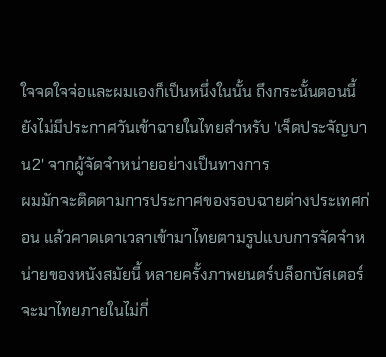ใจจดใจจ่อและผมเองก็เป็นหนึ่งในนั้น ถึงกระนั้นตอนนี้ยังไม่มีประกาศวันเข้าฉายในไทยสำหรับ 'เจ็ดประจัญบาน2' จากผู้จัดจำหน่ายอย่างเป็นทางการ
ผมมักจะติดตามการประกาศของรอบฉายต่างประเทศก่อน แล้วคาดเดาเวลาเข้ามาไทยตามรูปแบบการจัดจำหน่ายของหนังสมัยนี้ หลายครั้งภาพยนตร์บล็อกบัสเตอร์จะมาไทยภายในไม่กี่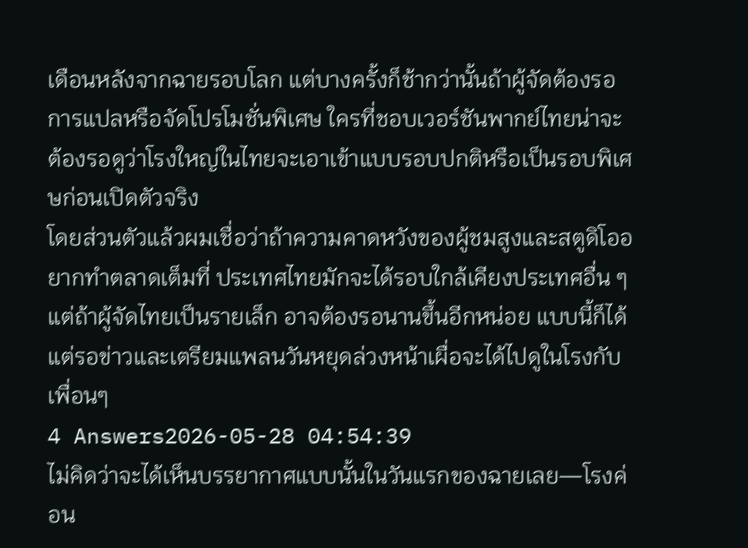เดือนหลังจากฉายรอบโลก แต่บางครั้งก็ช้ากว่านั้นถ้าผู้จัดต้องรอการแปลหรือจัดโปรโมชั่นพิเศษ ใครที่ชอบเวอร์ชันพากย์ไทยน่าจะต้องรอดูว่าโรงใหญ่ในไทยจะเอาเข้าแบบรอบปกติหรือเป็นรอบพิเศษก่อนเปิดตัวจริง
โดยส่วนตัวแล้วผมเชื่อว่าถ้าความคาดหวังของผู้ชมสูงและสตูดิโออยากทำตลาดเต็มที่ ประเทศไทยมักจะได้รอบใกล้เคียงประเทศอื่น ๆ แต่ถ้าผู้จัดไทยเป็นรายเล็ก อาจต้องรอนานขึ้นอีกหน่อย แบบนี้ก็ได้แต่รอข่าวและเตรียมแพลนวันหยุดล่วงหน้าเผื่อจะได้ไปดูในโรงกับเพื่อนๆ
4 Answers2026-05-28 04:54:39
ไม่คิดว่าจะได้เห็นบรรยากาศแบบนั้นในวันแรกของฉายเลย—โรงค่อน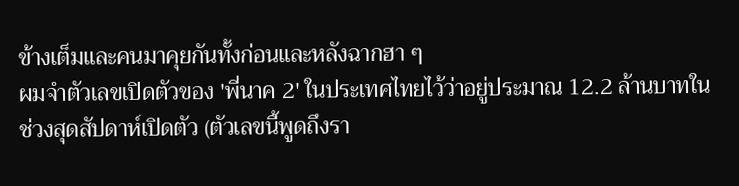ข้างเต็มและคนมาคุยกันทั้งก่อนและหลังฉากฮา ๆ
ผมจำตัวเลขเปิดตัวของ 'พี่นาค 2' ในประเทศไทยไว้ว่าอยู่ประมาณ 12.2 ล้านบาทในช่วงสุดสัปดาห์เปิดตัว (ตัวเลขนี้พูดถึงรา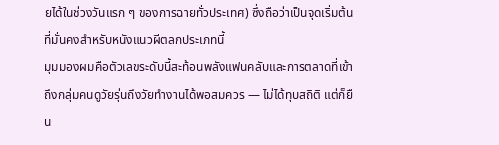ยได้ในช่วงวันแรก ๆ ของการฉายทั่วประเทศ) ซึ่งถือว่าเป็นจุดเริ่มต้นที่มั่นคงสำหรับหนังแนวผีตลกประเภทนี้
มุมมองผมคือตัวเลขระดับนี้สะท้อนพลังแฟนคลับและการตลาดที่เข้าถึงกลุ่มคนดูวัยรุ่นถึงวัยทำงานได้พอสมควร — ไม่ได้ทุบสถิติ แต่ก็ยืน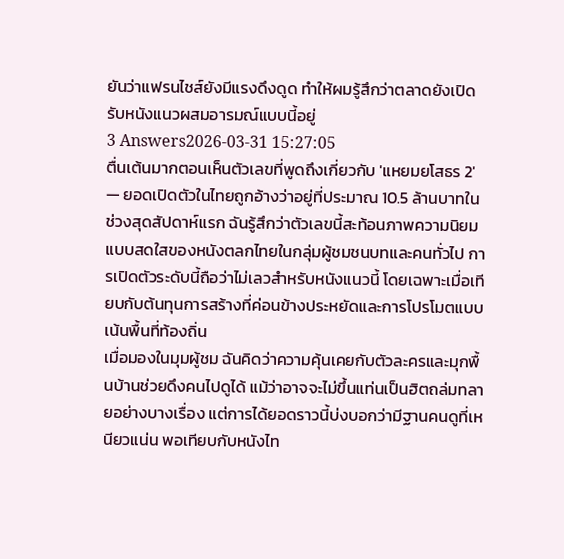ยันว่าแฟรนไชส์ยังมีแรงดึงดูด ทำให้ผมรู้สึกว่าตลาดยังเปิดรับหนังแนวผสมอารมณ์แบบนี้อยู่
3 Answers2026-03-31 15:27:05
ตื่นเต้นมากตอนเห็นตัวเลขที่พูดถึงเกี่ยวกับ 'แหยมยโสธร 2' — ยอดเปิดตัวในไทยถูกอ้างว่าอยู่ที่ประมาณ 10.5 ล้านบาทในช่วงสุดสัปดาห์แรก ฉันรู้สึกว่าตัวเลขนี้สะท้อนภาพความนิยมแบบสดใสของหนังตลกไทยในกลุ่มผู้ชมชนบทและคนทั่วไป การเปิดตัวระดับนี้ถือว่าไม่เลวสำหรับหนังแนวนี้ โดยเฉพาะเมื่อเทียบกับต้นทุนการสร้างที่ค่อนข้างประหยัดและการโปรโมตแบบเน้นพื้นที่ท้องถิ่น
เมื่อมองในมุมผู้ชม ฉันคิดว่าความคุ้นเคยกับตัวละครและมุกพื้นบ้านช่วยดึงคนไปดูได้ แม้ว่าอาจจะไม่ขึ้นแท่นเป็นฮิตถล่มทลายอย่างบางเรื่อง แต่การได้ยอดราวนี้บ่งบอกว่ามีฐานคนดูที่เหนียวแน่น พอเทียบกับหนังไท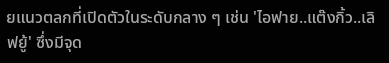ยแนวตลกที่เปิดตัวในระดับกลาง ๆ เช่น 'ไอฟาย..แต๊งกิ้ว..เลิฟยู้' ซึ่งมีจุด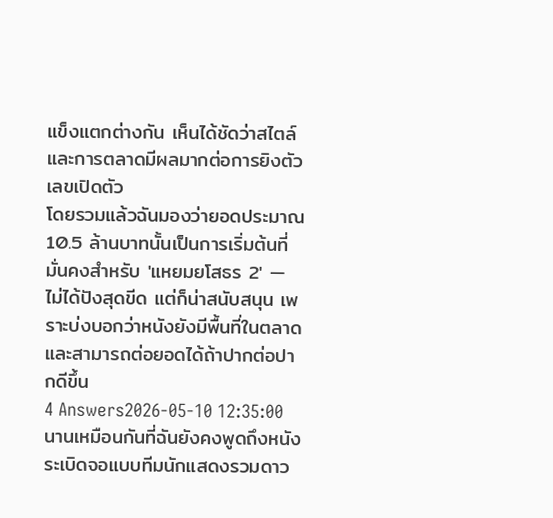แข็งแตกต่างกัน เห็นได้ชัดว่าสไตล์และการตลาดมีผลมากต่อการยิงตัวเลขเปิดตัว
โดยรวมแล้วฉันมองว่ายอดประมาณ 10.5 ล้านบาทนั้นเป็นการเริ่มต้นที่มั่นคงสำหรับ 'แหยมยโสธร 2' — ไม่ได้ปังสุดขีด แต่ก็น่าสนับสนุน เพราะบ่งบอกว่าหนังยังมีพื้นที่ในตลาดและสามารถต่อยอดได้ถ้าปากต่อปากดีขึ้น
4 Answers2026-05-10 12:35:00
นานเหมือนกันที่ฉันยังคงพูดถึงหนังระเบิดจอแบบทีมนักแสดงรวมดาว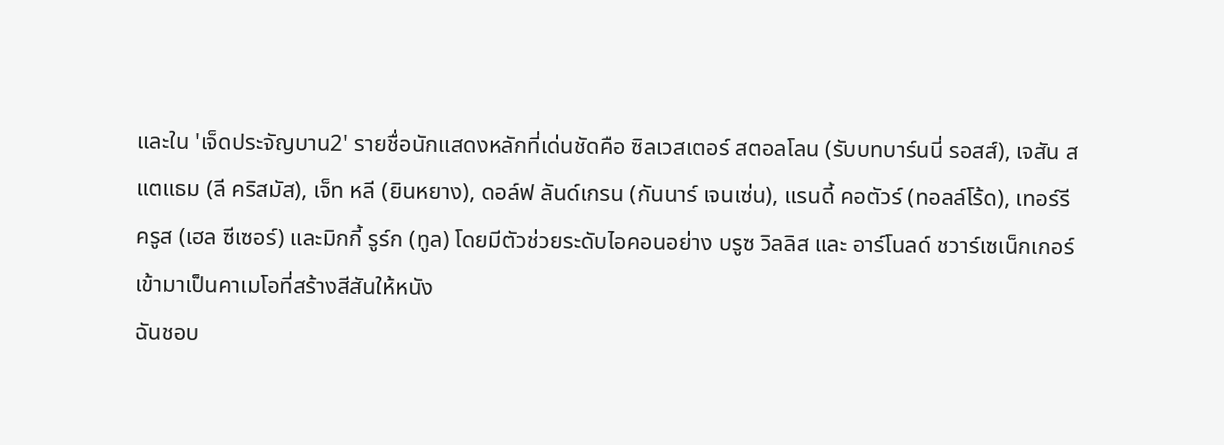และใน 'เจ็ดประจัญบาน2' รายชื่อนักแสดงหลักที่เด่นชัดคือ ซิลเวสเตอร์ สตอลโลน (รับบทบาร์นนี่ รอสส์), เจสัน สแตแธม (ลี คริสมัส), เจ็ท หลี (ยินหยาง), ดอล์ฟ ลันด์เกรน (กันนาร์ เจนเซ่น), แรนดี้ คอตัวร์ (ทอลล์โร้ด), เทอร์รี ครูส (เฮล ซีเซอร์) และมิกกี้ รูร์ก (ทูล) โดยมีตัวช่วยระดับไอคอนอย่าง บรูซ วิลลิส และ อาร์โนลด์ ชวาร์เซเน็กเกอร์เข้ามาเป็นคาเมโอที่สร้างสีสันให้หนัง
ฉันชอบ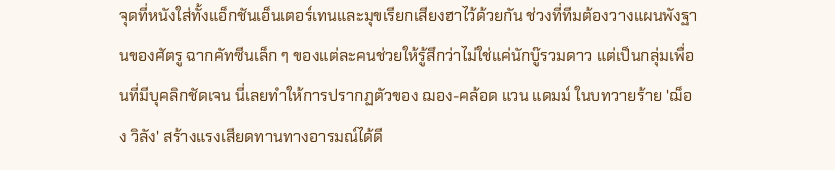จุดที่หนังใส่ทั้งแอ็กชันเอ็นเตอร์เทนและมุขเรียกเสียงฮาไว้ด้วยกัน ช่วงที่ทีมต้องวางแผนพังฐานของศัตรู ฉากคัทซีนเล็ก ๆ ของแต่ละคนช่วยให้รู้สึกว่าไม่ใช่แค่นักบู๊รวมดาว แต่เป็นกลุ่มเพื่อนที่มีบุคลิกชัดเจน นี่เลยทำให้การปรากฏตัวของ ฌอง-คล้อด แวน แดมม์ ในบทวายร้าย 'ฌ็อง วิลัง' สร้างแรงเสียดทานทางอารมณ์ได้ดี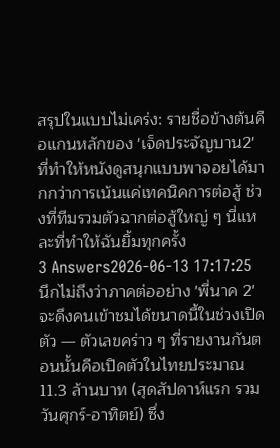สรุปในแบบไม่เคร่ง: รายชื่อข้างต้นคือแกนหลักของ 'เจ็ดประจัญบาน2' ที่ทำให้หนังดูสนุกแบบพาจอยได้มากกว่าการเน้นแค่เทคนิคการต่อสู้ ช่วงที่ทีมรวมตัวฉากต่อสู้ใหญ่ ๆ นี่แหละที่ทำให้ฉันยิ้มทุกครั้ง
3 Answers2026-06-13 17:17:25
นึกไม่ถึงว่าภาคต่ออย่าง 'พี่นาค 2' จะดึงคนเข้าชมได้ขนาดนี้ในช่วงเปิดตัว — ตัวเลขคร่าว ๆ ที่รายงานกันตอนนั้นคือเปิดตัวในไทยประมาณ 11.3 ล้านบาท (สุดสัปดาห์แรก รวมวันศุกร์-อาทิตย์) ซึ่ง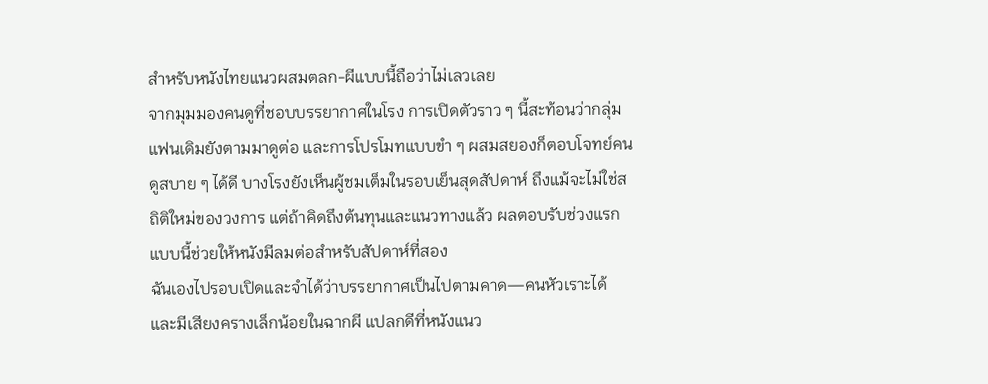สำหรับหนังไทยแนวผสมตลก-ผีแบบนี้ถือว่าไม่เลวเลย
จากมุมมองคนดูที่ชอบบรรยากาศในโรง การเปิดตัวราว ๆ นี้สะท้อนว่ากลุ่มแฟนเดิมยังตามมาดูต่อ และการโปรโมทแบบขำ ๆ ผสมสยองก็ตอบโจทย์คนดูสบาย ๆ ได้ดี บางโรงยังเห็นผู้ชมเต็มในรอบเย็นสุดสัปดาห์ ถึงแม้จะไม่ใช่สถิติใหม่ของวงการ แต่ถ้าคิดถึงต้นทุนและแนวทางแล้ว ผลตอบรับช่วงแรกแบบนี้ช่วยให้หนังมีลมต่อสำหรับสัปดาห์ที่สอง
ฉันเองไปรอบเปิดและจำได้ว่าบรรยากาศเป็นไปตามคาด—คนหัวเราะได้ และมีเสียงครางเล็กน้อยในฉากผี แปลกดีที่หนังแนว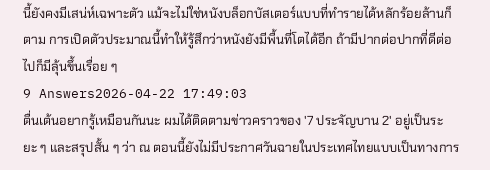นี้ยังคงมีเสน่ห์เฉพาะตัว แม้จะไม่ใช่หนังบล็อกบัสเตอร์แบบที่ทำรายได้หลักร้อยล้านก็ตาม การเปิดตัวประมาณนี้ทำให้รู้สึกว่าหนังยังมีพื้นที่โตได้อีก ถ้ามีปากต่อปากที่ดีต่อไปก็มีลุ้นขึ้นเรื่อย ๆ
9 Answers2026-04-22 17:49:03
ตื่นเต้นอยากรู้เหมือนกันนะ ผมได้ติดตามข่าวคราวของ '7 ประจัญบาน 2' อยู่เป็นระยะ ๆ และสรุปสั้น ๆ ว่า ณ ตอนนี้ยังไม่มีประกาศวันฉายในประเทศไทยแบบเป็นทางการ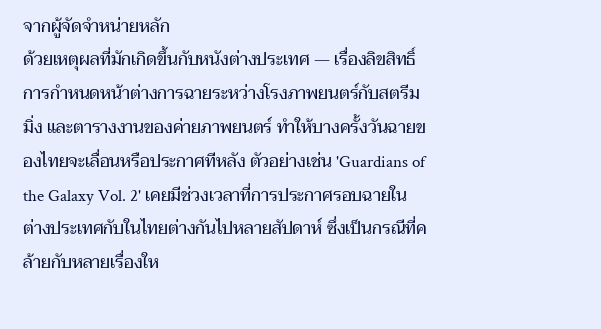จากผู้จัดจำหน่ายหลัก
ด้วยเหตุผลที่มักเกิดขึ้นกับหนังต่างประเทศ — เรื่องลิขสิทธิ์ การกำหนดหน้าต่างการฉายระหว่างโรงภาพยนตร์กับสตรีมมิ่ง และตารางงานของค่ายภาพยนตร์ ทำให้บางครั้งวันฉายของไทยจะเลื่อนหรือประกาศทีหลัง ตัวอย่างเช่น 'Guardians of the Galaxy Vol. 2' เคยมีช่วงเวลาที่การประกาศรอบฉายในต่างประเทศกับในไทยต่างกันไปหลายสัปดาห์ ซึ่งเป็นกรณีที่คล้ายกับหลายเรื่องให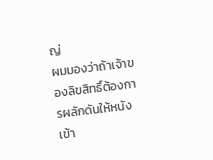ญ่
ผมมองว่าถ้าเจ้าของลิขสิทธิ์ต้องการผลักดันให้หนังเข้า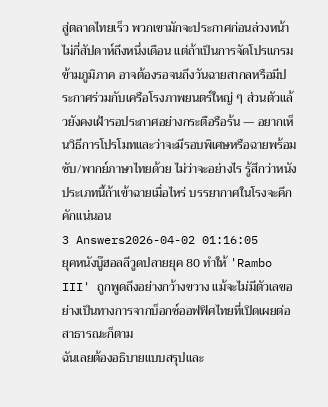สู่ตลาดไทยเร็ว พวกเขามักจะประกาศก่อนล่วงหน้าไม่กี่สัปดาห์ถึงหนึ่งเดือน แต่ถ้าเป็นการจัดโปรแกรมข้ามภูมิภาค อาจต้องรอจนถึงวันฉายสากลหรือมีประกาศร่วมกับเครือโรงภาพยนตร์ใหญ่ ๆ ส่วนตัวแล้วยังคงเฝ้ารอประกาศอย่างกระตือรือร้น — อยากเห็นวิธีการโปรโมทและว่าจะมีรอบพิเศษหรือฉายพร้อมซับ/พากย์ภาษาไทยด้วย ไม่ว่าจะอย่างไร รู้สึกว่าหนังประเภทนี้ถ้าเข้าฉายเมื่อไหร่ บรรยากาศในโรงจะคึกคักแน่นอน
3 Answers2026-04-02 01:16:05
ยุคหนังบู๊ฮอลลีวูดปลายยุค 80 ทำให้ 'Rambo III' ถูกพูดถึงอย่างกว้างขวาง แม้จะไม่มีตัวเลขอย่างเป็นทางการจากบ็อกซ์ออฟฟิศไทยที่เปิดเผยต่อสาธารณะก็ตาม
ฉันเลยต้องอธิบายแบบสรุปและ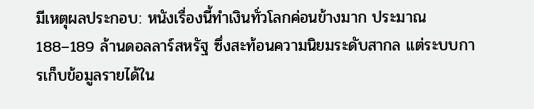มีเหตุผลประกอบ: หนังเรื่องนี้ทำเงินทั่วโลกค่อนข้างมาก ประมาณ 188–189 ล้านดอลลาร์สหรัฐ ซึ่งสะท้อนความนิยมระดับสากล แต่ระบบการเก็บข้อมูลรายได้ใน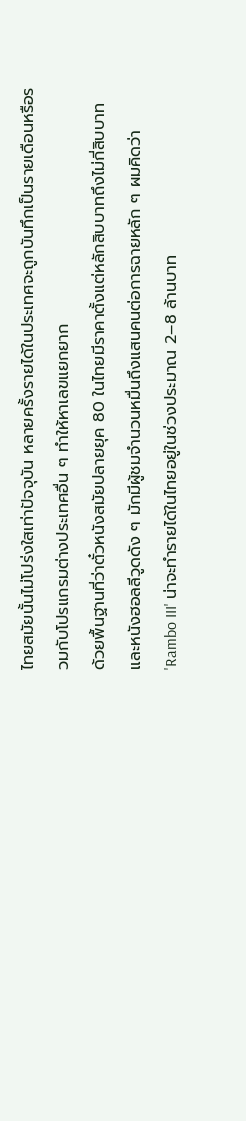ไทยสมัยนั้นไม่โปร่งใสเท่าปัจจุบัน หลายครั้งรายได้ในประเทศจะถูกบันทึกเป็นรายเดือนหรือรวมกับโปรแกรมต่างประเทศอื่น ๆ ทำให้หาเลขแยกยาก
ด้วยพื้นฐานที่ว่าตั๋วหนังสมัยปลายยุค 80 ในไทยมีราคาตั้งแต่หลักสิบบาทถึงไม่กี่สิบบาท และหนังฮอลลีวูดดัง ๆ มักมีผู้ชมจำนวนหมื่นถึงแสนคนต่อการฉายหลัก ๆ ผมคิดว่า 'Rambo III' น่าจะทำรายได้ในไทยอยู่ในช่วงประมาณ 2–8 ล้านบาท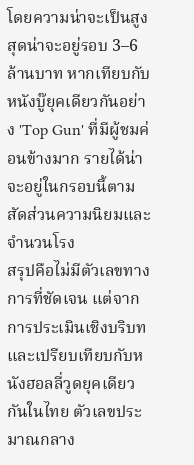โดยความน่าจะเป็นสูงสุดน่าจะอยู่รอบ 3–6 ล้านบาท หากเทียบกับหนังบู๊ยุคเดียวกันอย่าง 'Top Gun' ที่มีผู้ชมค่อนข้างมาก รายได้น่าจะอยู่ในกรอบนี้ตามสัดส่วนความนิยมและจำนวนโรง
สรุปคือไม่มีตัวเลขทางการที่ชัดเจน แต่จากการประเมินเชิงบริบทและเปรียบเทียบกับหนังฮอลลี่วูดยุคเดียวกันในไทย ตัวเลขประมาณกลาง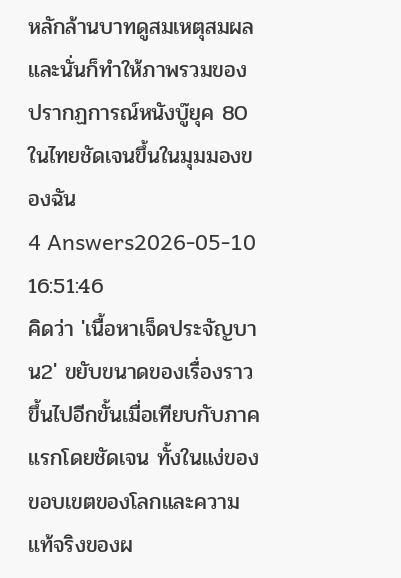หลักล้านบาทดูสมเหตุสมผล และนั่นก็ทำให้ภาพรวมของปรากฏการณ์หนังบู๊ยุค 80 ในไทยชัดเจนขึ้นในมุมมองของฉัน
4 Answers2026-05-10 16:51:46
คิดว่า 'เนื้อหาเจ็ดประจัญบาน2' ขยับขนาดของเรื่องราวขึ้นไปอีกขั้นเมื่อเทียบกับภาคแรกโดยชัดเจน ทั้งในแง่ของขอบเขตของโลกและความแท้จริงของผ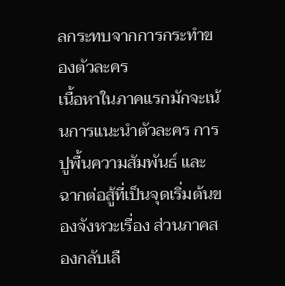ลกระทบจากการกระทำของตัวละคร
เนื้อหาในภาคแรกมักจะเน้นการแนะนำตัวละคร การปูพื้นความสัมพันธ์ และฉากต่อสู้ที่เป็นจุดเริ่มต้นของจังหวะเรื่อง ส่วนภาคสองกลับเลื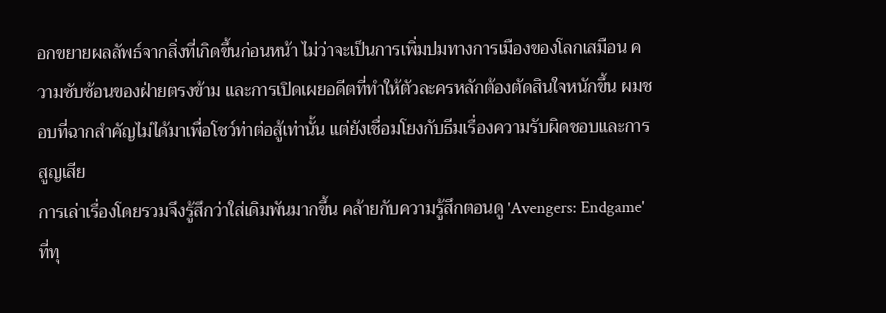อกขยายผลลัพธ์จากสิ่งที่เกิดขึ้นก่อนหน้า ไม่ว่าจะเป็นการเพิ่มปมทางการเมืองของโลกเสมือน ความซับซ้อนของฝ่ายตรงข้าม และการเปิดเผยอดีตที่ทำให้ตัวละครหลักต้องตัดสินใจหนักขึ้น ผมชอบที่ฉากสำคัญไม่ได้มาเพื่อโชว์ท่าต่อสู้เท่านั้น แต่ยังเชื่อมโยงกับธีมเรื่องความรับผิดชอบและการสูญเสีย
การเล่าเรื่องโดยรวมจึงรู้สึกว่าใส่เดิมพันมากขึ้น คล้ายกับความรู้สึกตอนดู 'Avengers: Endgame' ที่ทุ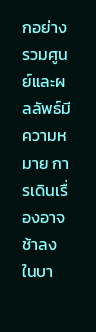กอย่างรวมศูนย์และผลลัพธ์มีความหมาย การเดินเรื่องอาจช้าลงในบา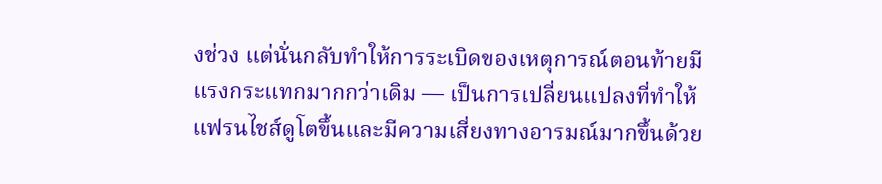งช่วง แต่นั่นกลับทำให้การระเบิดของเหตุการณ์ตอนท้ายมีแรงกระแทกมากกว่าเดิม — เป็นการเปลี่ยนแปลงที่ทำให้แฟรนไชส์ดูโตขึ้นและมีความเสี่ยงทางอารมณ์มากขึ้นด้วย